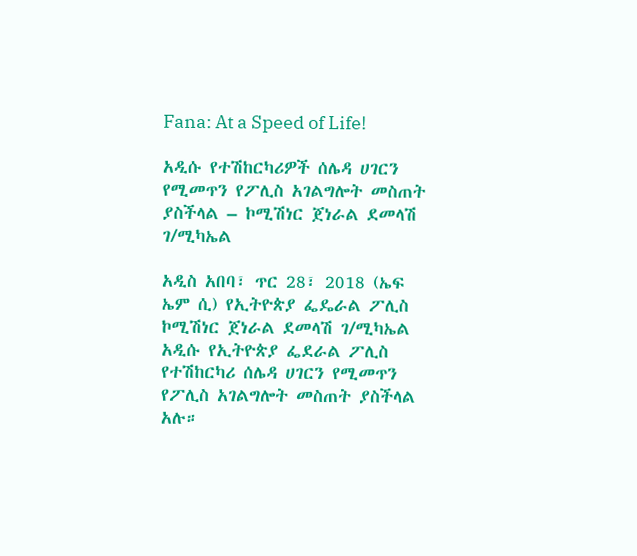Fana: At a Speed of Life!

አዲሱ የተሽከርካሪዎች ሰሌዳ ሀገርን የሚመጥን የፖሊስ አገልግሎት መስጠት ያስችላል – ኮሚሽነር ጀነራል ደመላሽ ገ/ሚካኤል

አዲስ አበባ፣ ጥር 28፣ 2018 (ኤፍ ኤም ሲ) የኢትዮጵያ ፌዴራል ፖሊስ ኮሚሽነር ጀነራል ደመላሽ ገ/ሚካኤል አዲሱ የኢትዮጵያ ፌደራል ፖሊስ የተሽከርካሪ ሰሌዳ ሀገርን የሚመጥን የፖሊስ አገልግሎት መስጠት ያስችላል አሉ።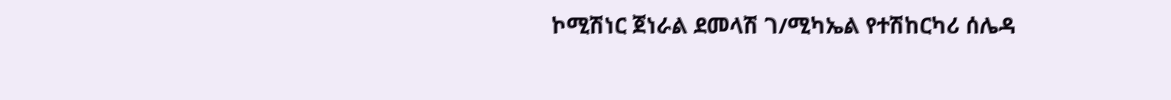ኮሚሽነር ጀነራል ደመላሽ ገ/ሚካኤል የተሽከርካሪ ሰሌዳ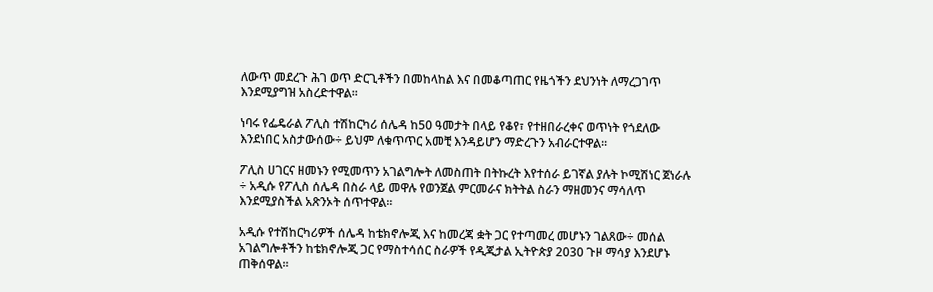ለውጥ መደረጉ ሕገ ወጥ ድርጊቶችን በመከላከል እና በመቆጣጠር የዜጎችን ደህንነት ለማረጋገጥ እንደሚያግዝ አስረድተዋል፡፡

ነባሩ የፌዴራል ፖሊስ ተሽከርካሪ ሰሌዳ ከ50 ዓመታት በላይ የቆየ፣ የተዘበራረቀና ወጥነት የጎደለው እንደነበር አስታውሰው÷ ይህም ለቁጥጥር አመቺ እንዳይሆን ማድረጉን አብራርተዋል፡፡

ፖሊስ ሀገርና ዘመኑን የሚመጥን አገልግሎት ለመስጠት በትኩረት እየተሰራ ይገኛል ያሉት ኮሚሽነር ጀነራሉ ÷ አዲሱ የፖሊስ ሰሌዳ በስራ ላይ መዋሉ የወንጀል ምርመራና ክትትል ስራን ማዘመንና ማሳለጥ እንደሚያስችል አጽንኦት ሰጥተዋል፡፡

አዲሱ የተሽከርካሪዎች ሰሌዳ ከቴክኖሎጂ እና ከመረጃ ቋት ጋር የተጣመረ መሆኑን ገልጸው÷ መሰል አገልግሎቶችን ከቴክኖሎጂ ጋር የማስተሳሰር ስራዎች የዲጂታል ኢትዮጵያ 2030 ጉዞ ማሳያ እንደሆኑ ጠቅሰዋል።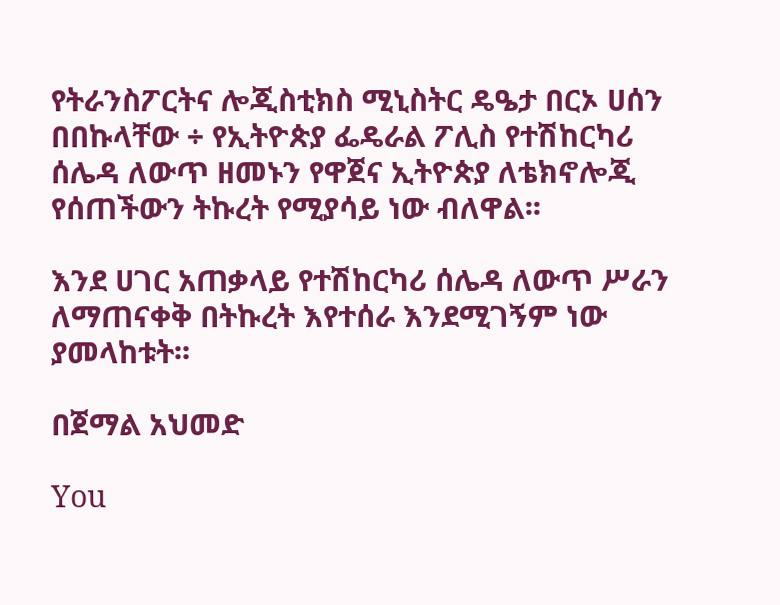የትራንስፖርትና ሎጂስቲክስ ሚኒስትር ዴዔታ በርኦ ሀሰን በበኩላቸው ÷ የኢትዮጵያ ፌዴራል ፖሊስ የተሽከርካሪ ሰሌዳ ለውጥ ዘመኑን የዋጀና ኢትዮጵያ ለቴክኖሎጂ የሰጠችውን ትኩረት የሚያሳይ ነው ብለዋል፡፡

እንደ ሀገር አጠቃላይ የተሽከርካሪ ሰሌዳ ለውጥ ሥራን ለማጠናቀቅ በትኩረት እየተሰራ እንደሚገኝም ነው ያመላከቱት፡፡

በጀማል አህመድ

You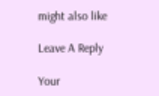might also like

Leave A Reply

Your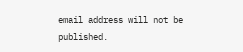email address will not be published.